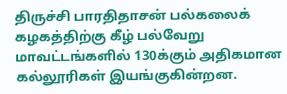திருச்சி பாரதிதாசன் பல்கலைக் கழகத்திற்கு கீழ் பல்வேறு மாவட்டங்களில் 130க்கும் அதிகமான கல்லூரிகள் இயங்குகின்றன.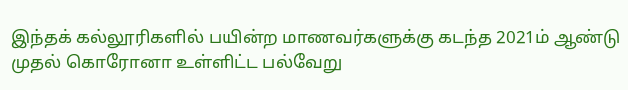இந்தக் கல்லூரிகளில் பயின்ற மாணவர்களுக்கு கடந்த 2021ம் ஆண்டு முதல் கொரோனா உள்ளிட்ட பல்வேறு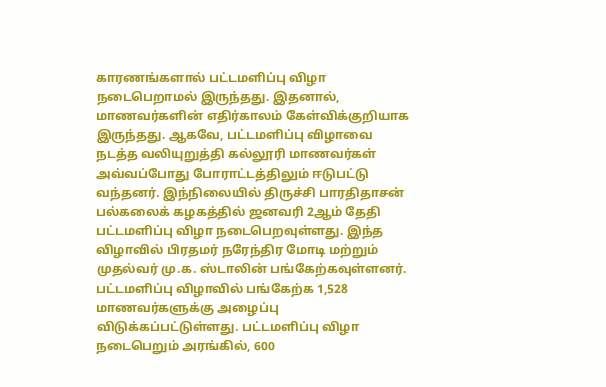காரணங்களால் பட்டமளிப்பு விழா நடைபெறாமல் இருந்தது. இதனால், மாணவர்களின் எதிர்காலம் கேள்விக்குறியாக இருந்தது. ஆகவே, பட்டமளிப்பு விழாவை நடத்த வலியுறுத்தி கல்லூரி மாணவர்கள் அவ்வப்போது போராட்டத்திலும் ஈடுபட்டு வந்தனர். இந்நிலையில் திருச்சி பாரதிதாசன் பல்கலைக் கழகத்தில் ஜனவரி 2ஆம் தேதி பட்டமளிப்பு விழா நடைபெறவுள்ளது. இந்த விழாவில் பிரதமர் நரேந்திர மோடி மற்றும் முதல்வர் மு.க. ஸ்டாலின் பங்கேற்கவுள்ளனர். பட்டமளிப்பு விழாவில் பங்கேற்க 1,528 மாணவர்களுக்கு அழைப்பு விடுக்கப்பட்டுள்ளது. பட்டமளிப்பு விழா நடைபெறும் அரங்கில், 600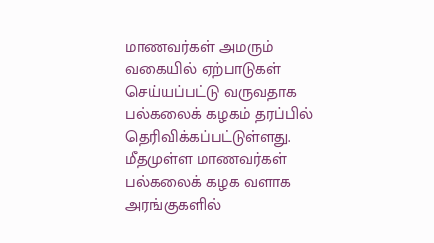மாணவர்கள் அமரும் வகையில் ஏற்பாடுகள் செய்யப்பட்டு வருவதாக பல்கலைக் கழகம் தரப்பில் தெரிவிக்கப்பட்டுள்ளது. மீதமுள்ள மாணவர்கள் பல்கலைக் கழக வளாக அரங்குகளில்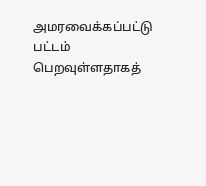அமரவைக்கப்பட்டு பட்டம் பெறவுள்ளதாகத்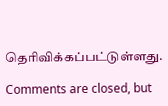தெரிவிக்கப்பட்டுள்ளது.

Comments are closed, but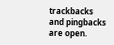trackbacks and pingbacks are open.